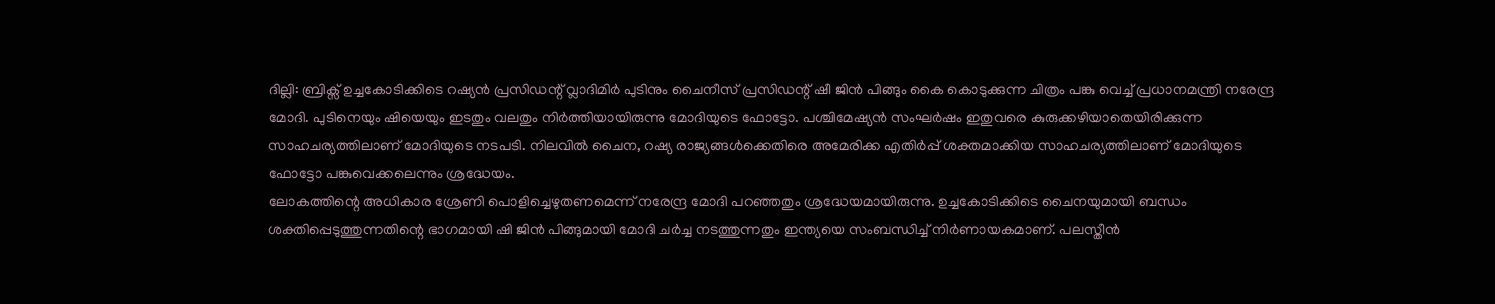ദില്ലി: ബ്രിക്സ് ഉച്ചകോടിക്കിടെ റഷ്യൻ പ്രസിഡന്റ് വ്ലാദിമിർ പുടിനും ചൈനീസ് പ്രസിഡന്റ് ഷീ ജിൻ പിങ്ങും കൈ കൊടുക്കുന്ന ചിത്രം പങ്കു വെച്ച് പ്രധാനമന്ത്രി നരേന്ദ്ര മോദി. പുടിനെയും ഷിയെയും ഇടതും വലതും നിർത്തിയായിരുന്നു മോദിയുടെ ഫോട്ടോ. പശ്ചിമേഷ്യൻ സംഘർഷം ഇതുവരെ കുരുക്കഴിയാതെയിരിക്കുന്ന സാഹചര്യത്തിലാണ് മോദിയുടെ നടപടി. നിലവിൽ ചൈന, റഷ്യ രാജ്യങ്ങൾക്കെതിരെ അമേരിക്ക എതിർപ്പ് ശക്തമാക്കിയ സാഹചര്യത്തിലാണ് മോദിയുടെ ഫോട്ടോ പങ്കുവെക്കലെന്നും ശ്രദ്ധേയം.
ലോകത്തിന്റെ അധികാര ശ്രേണി പൊളിച്ചെഴുതണമെന്ന് നരേന്ദ്ര മോദി പറഞ്ഞതും ശ്രദ്ധേയമായിരുന്നു. ഉച്ചകോടിക്കിടെ ചൈനയുമായി ബന്ധം ശക്തിപ്പെടുത്തുന്നതിന്റെ ഭാഗമായി ഷി ജിൻ പിങ്ങുമായി മോദി ചർച്ച നടത്തുന്നതും ഇന്ത്യയെ സംബന്ധിച്ച് നിർണായകമാണ്. പലസ്തീൻ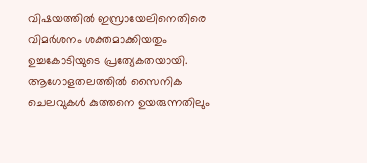വിഷയത്തിൽ ഇസ്രായേലിനെതിരെ വിമർശനം ശക്തമാക്കിയതും ഉച്ചകോടിയുടെ പ്രത്യേകതയായി.
ആഗോളതലത്തിൽ സൈനിക ചെലവുകൾ കുത്തനെ ഉയരുന്നതിലും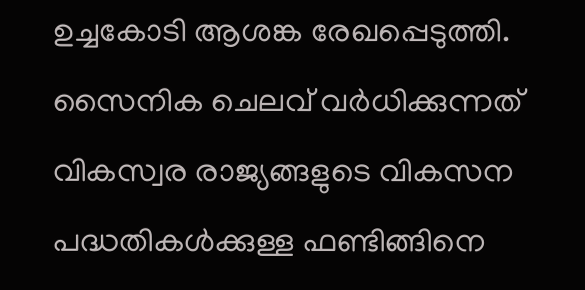ഉച്ചകോടി ആശങ്ക രേഖപ്പെടുത്തി. സൈനിക ചെലവ് വർധിക്കുന്നത് വികസ്വര രാജ്യങ്ങളുടെ വികസന പദ്ധതികൾക്കുള്ള ഫണ്ടിങ്ങിനെ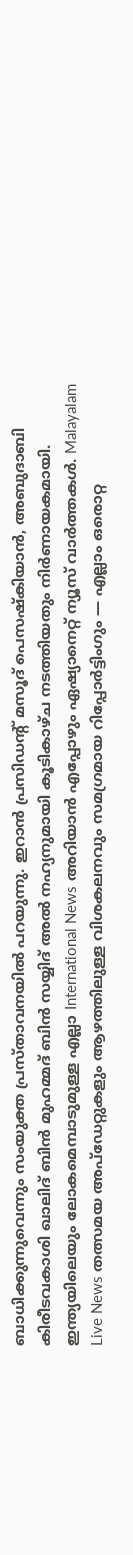ബാധിക്കുന്നുവെന്നും സംയുക്ത പ്രസ്താവനയിൽ പറയുന്നു. ഇറാൻ പ്രസിഡന്റ് മസൂദ് പെസഷ്കിയാൻ, അബുദാബി കിരീടവകാശി ഖാലിദ് ബിൻ മുഹമ്മദ് ബിൻ സയ്യിദ് അൽ നഹ്യനുമായി കൂടികാഴ്ച നടത്തിയതും നിർണായകമായി.
ഇന്ത്യയിലെയും ലോകമെമ്പാടുമുള്ള എല്ലാ International News അറിയാൻ എപ്പോഴും ഏഷ്യാനെറ്റ് ന്യൂസ് വാർത്തകൾ. Malayalam Live News തത്സമയ അപ്ഡേറ്റുകളും ആഴത്തിലുള്ള വിശകലനവും സമഗ്രമായ റിപ്പോർട്ടിംഗും — എല്ലാം ഒരൊറ്റ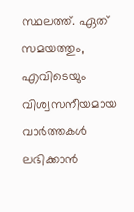സ്ഥലത്ത്. ഏത് സമയത്തും, എവിടെയും വിശ്വസനീയമായ വാർത്തകൾ ലഭിക്കാൻ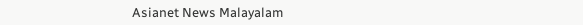Asianet News Malayalam